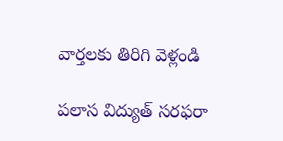వార్తలకు తిరిగి వెళ్లండి

పలాస విద్యుత్ సరఫరా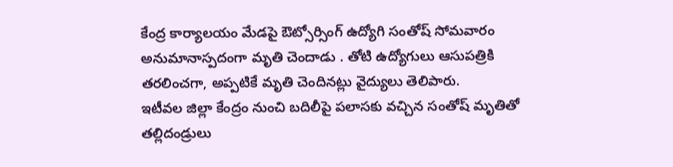కేంద్ర కార్యాలయం మేడపై ఔట్సోర్సింగ్ ఉద్యోగి సంతోష్ సోమవారం అనుమానాస్పదంగా మృతి చెందాడు . తోటి ఉద్యోగులు ఆసుపత్రికి తరలించగా, అప్పటికే మృతి చెందినట్లు వైద్యులు తెలిపారు.
ఇటీవల జిల్లా కేంద్రం నుంచి బదిలీపై పలాసకు వచ్చిన సంతోష్ మృతితో తల్లిదండ్రులు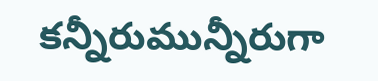కన్నీరుమున్నీరుగా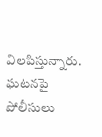విలపిస్తున్నారు. ఘటనపై పోలీసులు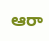ఆరా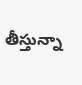తీస్తున్నా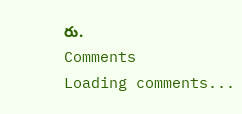రు.
Comments
Loading comments...